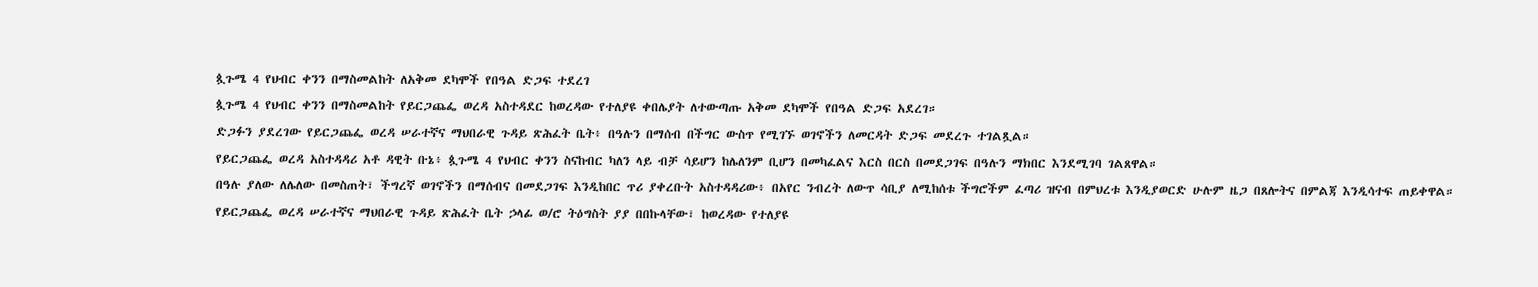ጷጉሜ 4 የህብር ቀንን በማስመልከት ለአቅመ ደካሞች የበዓል ድጋፍ ተደረገ
ጷጉሜ 4 የህብር ቀንን በማስመልከት የይርጋጨፌ ወረዳ አስተዳደር ከወረዳው የተለያዩ ቀበሌያት ለተውጣጡ አቅመ ደካሞች የበዓል ድጋፍ አደረገ።
ድጋፉን ያደረገው የይርጋጨፌ ወረዳ ሠራተኛና ማህበራዊ ጉዳይ ጽሕፈት ቤት፥ በዓሉን በማሰብ በችግር ውስጥ የሚገኙ ወገኖችን ለመርዳት ድጋፍ መደረጉ ተገልጿል።
የይርጋጨፌ ወረዳ አስተዳዳሪ አቶ ዳዊት ቡኔ፥ ጷጉሜ 4 የህብር ቀንን ስናከብር ካለን ላይ ብቻ ሳይሆን ከሌለንም ቢሆን በመካፈልና እርስ በርስ በመደጋገፍ በዓሉን ማክበር እንደሚገባ ገልጸዋል።
በዓሉ ያለው ለሌለው በመስጠት፣ ችግረኛ ወገኖችን በማሰብና በመደጋገፍ እንዲከበር ጥሪ ያቀረቡት አስተዳዳሪው፥ በአየር ንብረት ለውጥ ሳቢያ ለሚከሰቱ ችግሮችም ፈጣሪ ዝናብ በምህረቱ እንዲያወርድ ሁሉም ዜጋ በጸሎትና በምልጃ እንዲሳተፍ ጠይቀዋል።
የይርጋጨፌ ወረዳ ሠራተኛና ማህበራዊ ጉዳይ ጽሕፈት ቤት ኃላፊ ወ/ሮ ትዕግስት ያያ በበኩላቸው፣ ከወረዳው የተለያዩ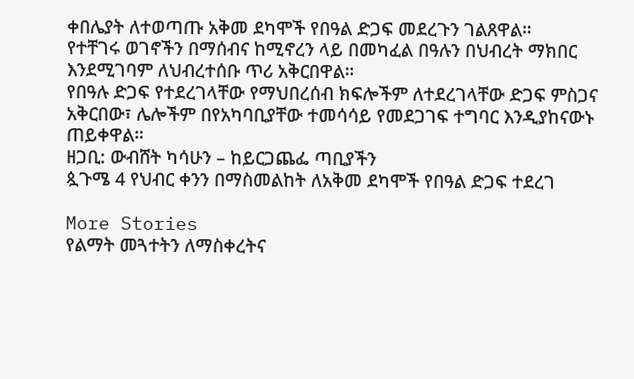ቀበሌያት ለተወጣጡ አቅመ ደካሞች የበዓል ድጋፍ መደረጉን ገልጸዋል።
የተቸገሩ ወገኖችን በማሰብና ከሚኖረን ላይ በመካፈል በዓሉን በህብረት ማክበር እንደሚገባም ለህብረተሰቡ ጥሪ አቅርበዋል።
የበዓሉ ድጋፍ የተደረገላቸው የማህበረሰብ ክፍሎችም ለተደረገላቸው ድጋፍ ምስጋና አቅርበው፣ ሌሎችም በየአካባቢያቸው ተመሳሳይ የመደጋገፍ ተግባር እንዲያከናውኑ ጠይቀዋል።
ዘጋቢ: ውብሸት ካሳሁን – ከይርጋጨፌ ጣቢያችን
ጷጉሜ 4 የህብር ቀንን በማስመልከት ለአቅመ ደካሞች የበዓል ድጋፍ ተደረገ

More Stories
የልማት መጓተትን ለማስቀረትና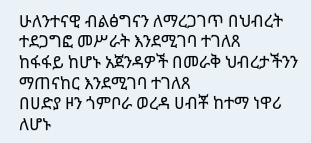ሁለንተናዊ ብልፅግናን ለማረጋገጥ በህብረት ተደጋግፎ መሥራት እንደሚገባ ተገለጸ
ከፋፋይ ከሆኑ አጀንዳዎች በመራቅ ህብረታችንን ማጠናከር እንደሚገባ ተገለጸ
በሀድያ ዞን ጎምቦራ ወረዳ ሀብቾ ከተማ ነዋሪ ለሆኑ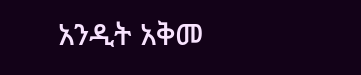አንዲት አቅመ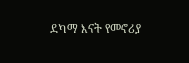ደካማ እናት የመኖሪያ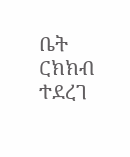ቤት ርክክብ ተደረገ